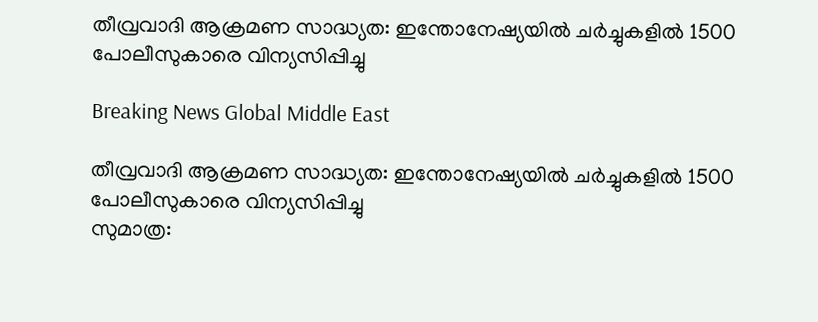തീവ്രവാദി ആക്രമണ സാദ്ധ്യത: ഇന്തോനേഷ്യയില്‍ ചര്‍ച്ചുകളില്‍ 1500 പോലീസുകാരെ വിന്യസിപ്പിച്ചു

Breaking News Global Middle East

തീവ്രവാദി ആക്രമണ സാദ്ധ്യത: ഇന്തോനേഷ്യയില്‍ ചര്‍ച്ചുകളില്‍ 1500 പോലീസുകാരെ വിന്യസിപ്പിച്ചു
സുമാത്ര: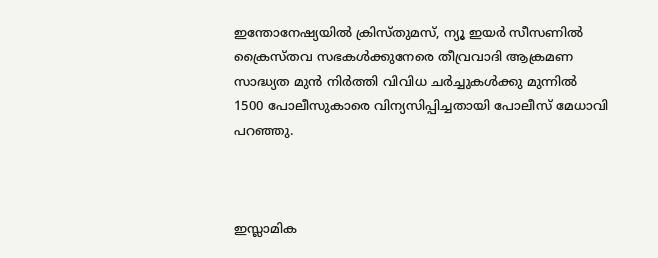ഇന്തോനേഷ്യയില്‍ ക്രിസ്തുമസ്, ന്യൂ ഇയര്‍ സീസണില്‍ ക്രൈസ്തവ സഭകള്‍ക്കുനേരെ തീവ്രവാദി ആക്രമണ സാദ്ധ്യത മുന്‍ നിര്‍ത്തി വിവിധ ചര്‍ച്ചുകള്‍ക്കു മുന്നില്‍ 1500 പോലീസുകാരെ വിന്യസിപ്പിച്ചതായി പോലീസ് മേധാവി പറഞ്ഞു.



ഇസ്ലാമിക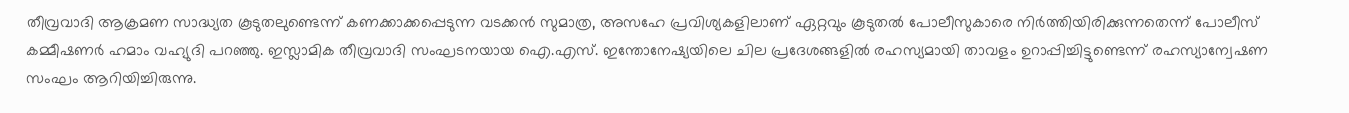തീവ്രവാദി ആക്രമണ സാദ്ധ്യത കൂടുതലുണ്ടെന്ന് കണക്കാക്കപ്പെടുന്ന വടക്കന്‍ സുമാത്ര, അസഹേ പ്രവിശ്യകളിലാണ് ഏറ്റവും കൂടുതല്‍ പോലീസുകാരെ നിര്‍ത്തിയിരിക്കുന്നതെന്ന് പോലീസ് കമ്മീഷണര്‍ ഹമാം വഹ്യുദി പറഞ്ഞു. ഇസ്ലാമിക തീവ്രവാദി സംഘടനയായ ഐ.എസ്. ഇന്തോനേഷ്യയിലെ ചില പ്രദേശങ്ങളില്‍ രഹസ്യമായി താവളം ഉറാപ്പിച്ചിട്ടുണ്ടെന്ന് രഹസ്യാന്വേഷണ സംഘം ആറിയിച്ചിരുന്നു.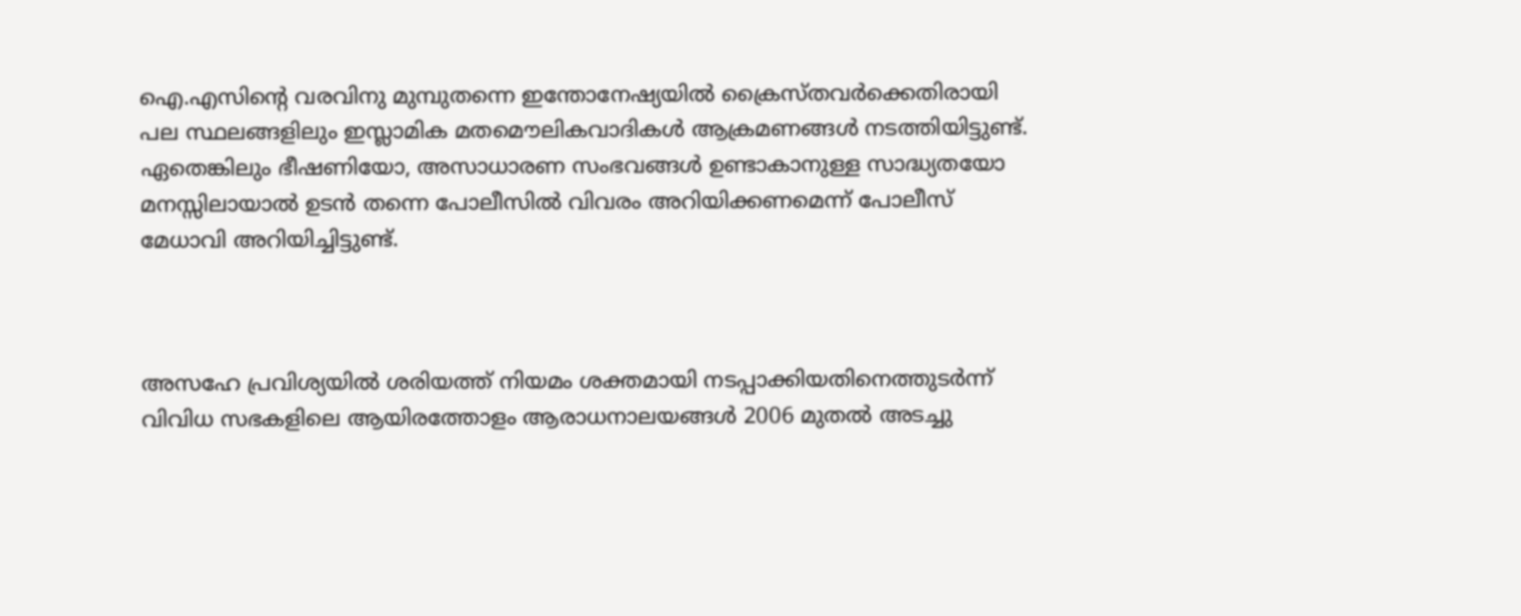ഐ.എസിന്റെ വരവിനു മുമ്പുതന്നെ ഇന്തോനേഷ്യയില്‍ ക്രൈസ്തവര്‍ക്കെതിരായി പല സ്ഥലങ്ങളിലും ഇസ്ലാമിക മതമൌലികവാദികള്‍ ആക്രമണങ്ങള്‍ നടത്തിയിട്ടുണ്ട്. ഏതെങ്കിലും ഭീഷണിയോ, അസാധാരണ സംഭവങ്ങള്‍ ഉണ്ടാകാനുള്ള സാദ്ധ്യതയോ മനസ്സിലായാല്‍ ഉടന്‍ തന്നെ പോലീസില്‍ വിവരം അറിയിക്കണമെന്ന് പോലീസ് മേധാവി അറിയിച്ചിട്ടുണ്ട്.



അസഹേ പ്രവിശ്യയില്‍ ശരിയത്ത് നിയമം ശക്തമായി നടപ്പാക്കിയതിനെത്തുടര്‍ന്ന് വിവിധ സഭകളിലെ ആയിരത്തോളം ആരാധനാലയങ്ങള്‍ 2006 മുതല്‍ അടച്ചു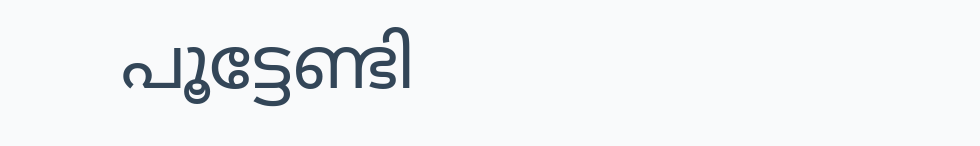പൂട്ടേണ്ടി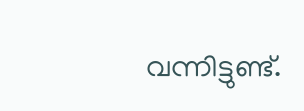വന്നിട്ടുണ്ട്.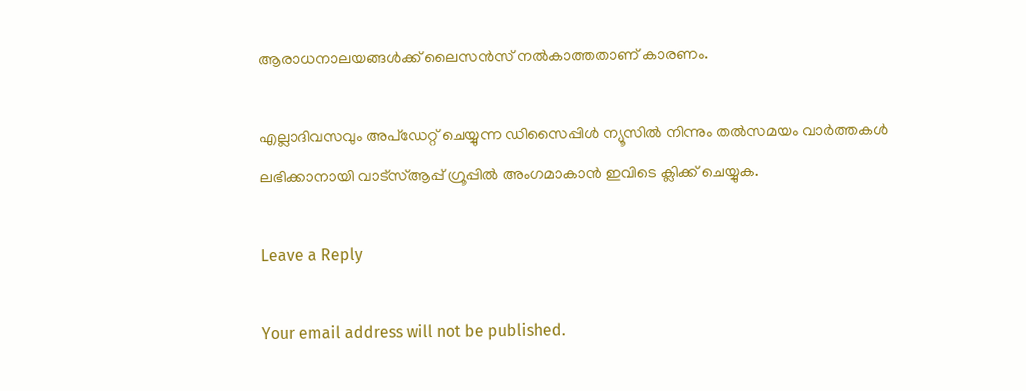ആരാധനാലയങ്ങള്‍ക്ക് ലൈസന്‍സ് നല്‍കാത്തതാണ് കാരണം.

എല്ലാദിവസവും അപ്ഡേറ്റ് ചെയ്യുന്ന ഡിസൈപ്പിൾ ന്യൂസിൽ നിന്നും തൽസമയം വാർത്തകൾ ലഭിക്കാനായി വാട്സ്ആപ്പ് ഗ്രൂപ്പിൽ അംഗമാകാൻ ഇവിടെ ക്ലിക്ക് ചെയ്യുക.

Leave a Reply

Your email address will not be published.